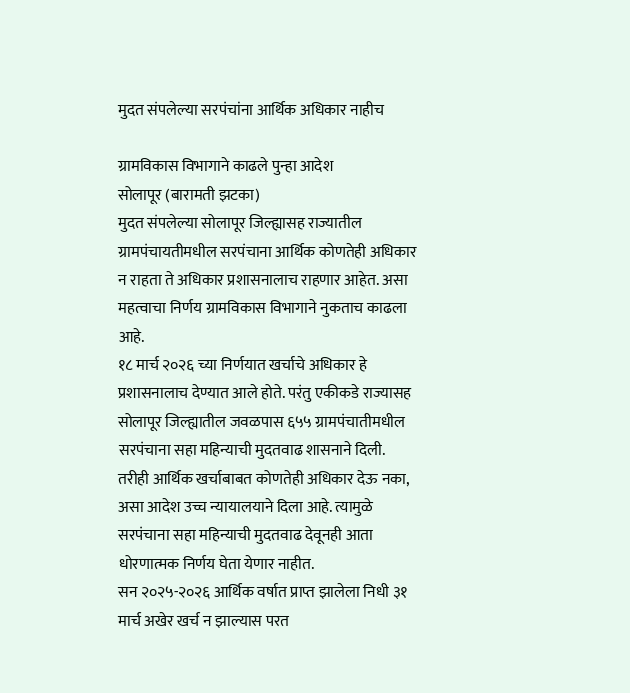मुदत संपलेल्या सरपंचांना आर्थिक अधिकार नाहीच

ग्रामविकास विभागाने काढले पुन्हा आदेश
सोलापूर (बारामती झटका)
मुदत संपलेल्या सोलापूर जिल्ह्यासह राज्यातील ग्रामपंचायतीमधील सरपंचाना आर्थिक कोणतेही अधिकार न राहता ते अधिकार प्रशासनालाच राहणार आहेत. असा महत्वाचा निर्णय ग्रामविकास विभागाने नुकताच काढला आहे.
१८ मार्च २०२६ च्या निर्णयात खर्चाचे अधिकार हे प्रशासनालाच देण्यात आले होते. परंतु एकीकडे राज्यासह सोलापूर जिल्ह्यातील जवळपास ६५५ ग्रामपंचातीमधील सरपंचाना सहा महिन्याची मुदतवाढ शासनाने दिली. तरीही आर्थिक खर्चाबाबत कोणतेही अधिकार देऊ नका, असा आदेश उच्च न्यायालयाने दिला आहे. त्यामुळे सरपंचाना सहा महिन्याची मुदतवाढ देवूनही आता धोरणात्मक निर्णय घेता येणार नाहीत.
सन २०२५-२०२६ आर्थिक वर्षात प्राप्त झालेला निधी ३१ मार्च अखेर खर्च न झाल्यास परत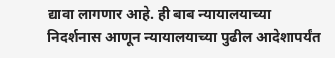द्यावा लागणार आहे. ही बाब न्यायालयाच्या निदर्शनास आणून न्यायालयाच्या पुढील आदेशापर्यंत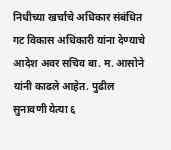निधीच्या खर्चाचे अधिकार संबंधित गट विकास अधिकारी यांना देण्याचे आदेश अवर सचिव बा. म. आसोने यांनी काढले आहेत. पुढील सुनावणी येत्या ६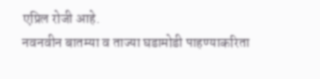एप्रिल रोजी आहे.
नवनवीन बातम्या व ताज्या घडामोडी पाहण्याकरिता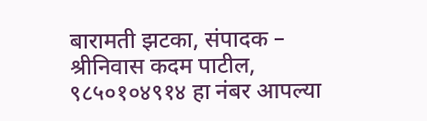बारामती झटका, संपादक – श्रीनिवास कदम पाटील, ९८५०१०४९१४ हा नंबर आपल्या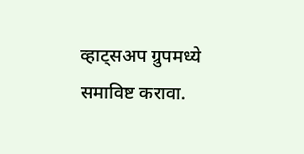व्हाट्सअप ग्रुपमध्ये समाविष्ट करावा.